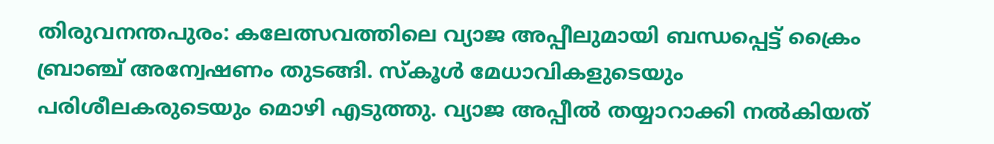തിരുവനന്തപുരം: കലേത്സവത്തിലെ വ്യാജ അപ്പീലുമായി ബന്ധപ്പെട്ട് ക്രൈം ബ്രാഞ്ച് അന്വേഷണം തുടങ്ങി. സ്കൂൾ മേധാവികളുടെയും പരിശീലകരുടെയും മൊഴി എടുത്തു. വ്യാജ അപ്പീൽ തയ്യാറാക്കി നൽകിയത്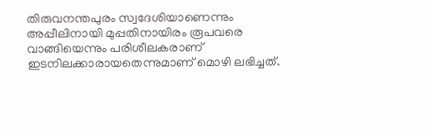തിരുവനന്തപുരം സ്വദേശിയാണെന്നും അപ്പീലിനായി മുപ്പതിനായിരം രൂപവരെ വാങ്ങിയെന്നും പരിശീലകരാണ് ഇടനിലക്കാരായതെന്നുമാണ് മൊഴി ലഭിച്ചത്.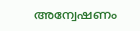അന്വേഷണം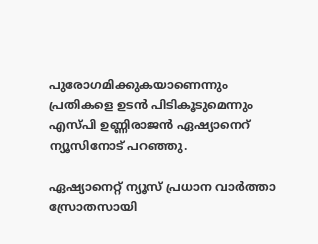പുരോഗമിക്കുകയാണെന്നും പ്രതികളെ ഉടൻ പിടികൂടുമെന്നും എസ്പി ഉണ്ണിരാജൻ ഏഷ്യാനെറ് ന്യൂസിനോട് പറഞ്ഞു.

ഏഷ്യാനെറ്റ് ന്യൂസ് പ്രധാന വാർത്താ സ്രോതസായി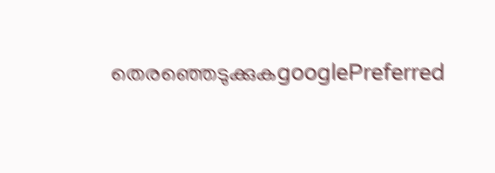തെരഞ്ഞെടുക്കുകgooglePreferred